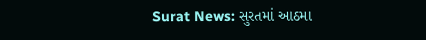Surat News: સુરતમાં આઠમા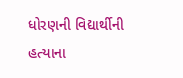ધોરણની વિદ્યાર્થીની હત્યાના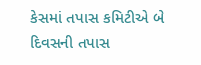કેસમાં તપાસ કમિટીએ બે દિવસની તપાસ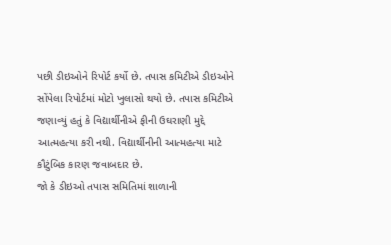પછી ડીઇઓને રિપોર્ટ કર્યો છે. તપાસ કમિટીએ ડીઇઓને સોંપેલા રિપોર્ટમાં મોટો ખુલાસો થયો છે. તપાસ કમિટીએ જણાવ્યું હતું કે વિદ્યાર્થીનીએ ફીની ઉઘરાણી મુદ્દે આત્મહત્યા કરી નથી. વિદ્યાર્થીનીની આત્મહત્યા માટે કૌટુંબિક કારણ જવાબદાર છે.
જો કે ડીઇઓ તપાસ સમિતિમાં શાળાની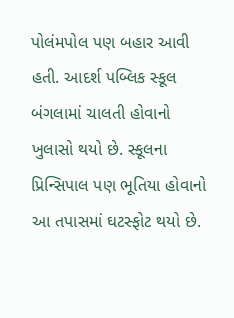પોલંમપોલ પણ બહાર આવી હતી. આદર્શ પબ્લિક સ્કૂલ બંગલામાં ચાલતી હોવાનો ખુલાસો થયો છે. સ્કૂલના પ્રિન્સિપાલ પણ ભૂતિયા હોવાનો આ તપાસમાં ઘટસ્ફોટ થયો છે.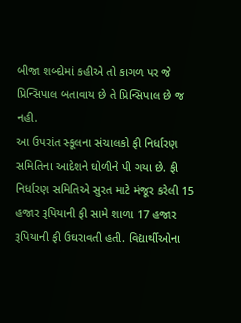બીજા શબ્દોમાં કહીએ તો કાગળ પર જે પ્રિન્સિપાલ બતાવાય છે તે પ્રિન્સિપાલ છે જ નહી.
આ ઉપરાંત સ્કૂલના સંચાલકો ફી નિર્ધારણ સમિતિના આદેશને ઘોળીને પી ગયા છે. ફી નિર્ધારણ સમિતિએ સુરત માટે મંજૂર કરેલી 15 હજાર રૂપિયાની ફી સામે શાળા 17 હજાર રૂપિયાની ફી ઉઘરાવતી હતી. વિદ્યાર્થીઓના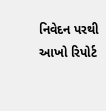નિવેદન પરથી આખો રિપોર્ટ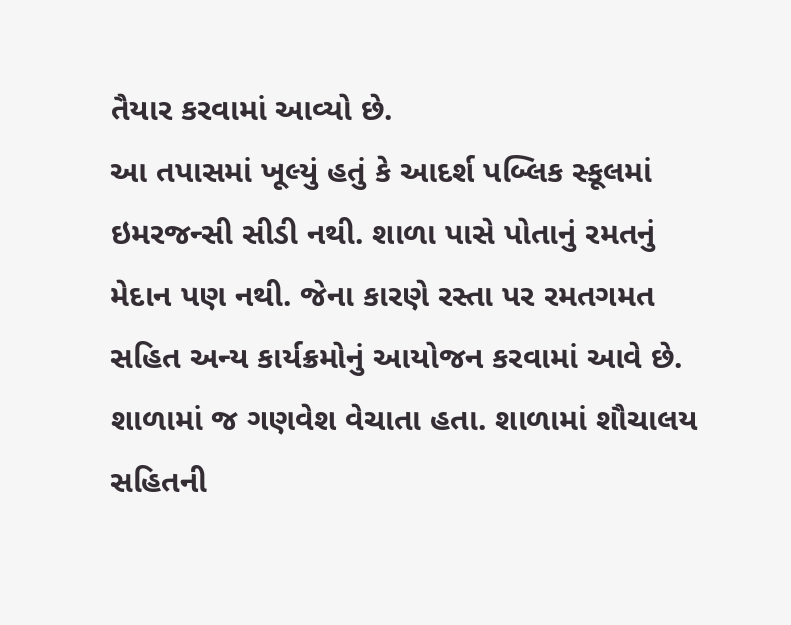તૈયાર કરવામાં આવ્યો છે.
આ તપાસમાં ખૂલ્યું હતું કે આદર્શ પબ્લિક સ્કૂલમાં ઇમરજન્સી સીડી નથી. શાળા પાસે પોતાનું રમતનું મેદાન પણ નથી. જેના કારણે રસ્તા પર રમતગમત સહિત અન્ય કાર્યક્રમોનું આયોજન કરવામાં આવે છે. શાળામાં જ ગણવેશ વેચાતા હતા. શાળામાં શૌચાલય સહિતની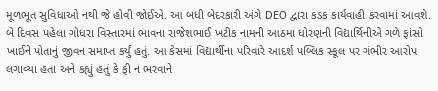મૂળભૂત સુવિધાઓ નથી જે હોવી જોઈએ. આ બધી બેદરકારી અંગે DEO દ્વારા કડક કાર્યવાહી કરવામાં આવશે.
બે દિવસ પહેલા ગોધરા વિસ્તારમાં ભાવના રાજેશભાઈ ખટીક નામની આઠમા ધોરણની વિદ્યાર્થિનીએ ગળે ફાંસો ખાઈને પોતાનું જીવન સમાપ્ત કર્યું હતું. આ કેસમાં વિદ્યાર્થીના પરિવારે આદર્શ પબ્લિક સ્કૂલ પર ગંભીર આરોપ લગાવ્યા હતા અને કહ્યું હતું કે ફી ન ભરવાને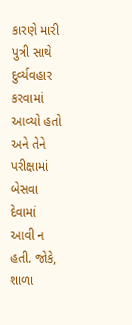કારણે મારી પુત્રી સાથે દુર્વ્યવહાર કરવામાં આવ્યો હતો અને તેને પરીક્ષામાં બેસવા દેવામાં આવી ન હતી. જોકે, શાળા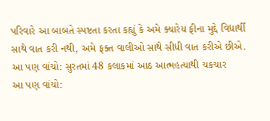પરિવારે આ બાબતે સ્પષ્ટતા કરતા કહ્યું કે અમે ક્યારેય ફીના મુદ્દે વિદ્યાર્થી સાથે વાત કરી નથી, અમે ફક્ત વાલીઓ સાથે સીધી વાત કરીએ છીએ.
આ પણ વાંચો: સુરતમાં 48 કલાકમાં આઠ આત્મહત્યાથી ચકચાર
આ પણ વાંચો: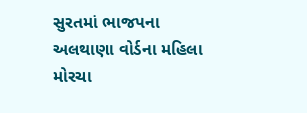સુરતમાં ભાજપના અલથાણા વોર્ડના મહિલા મોરચા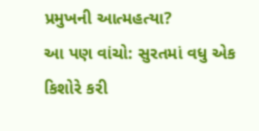પ્રમુખની આત્મહત્યા?
આ પણ વાંચો: સુરતમાં વધુ એક કિશોરે કરી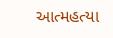આત્મહત્યા